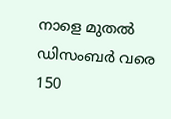നാളെ മുതല്‍ ഡിസംബര്‍ വരെ 150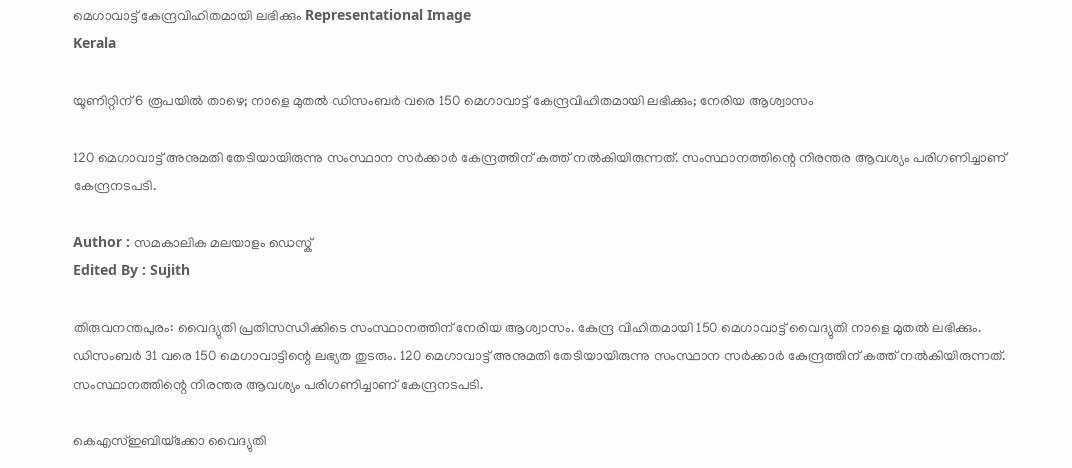മെഗാവാട്ട് കേന്ദ്രവിഹിതമായി ലഭിക്കും Representational Image
Kerala

യൂണിറ്റിന് 6 രൂപയില്‍ താഴെ; നാളെ മുതല്‍ ഡിസംബര്‍ വരെ 150 മെഗാവാട്ട് കേന്ദ്രവിഹിതമായി ലഭിക്കും; നേരിയ ആശ്വാസം

120 മെഗാവാട്ട് അനുമതി തേടിയായിരുന്നു സംസ്ഥാന സര്‍ക്കാര്‍ കേന്ദ്രത്തിന് കത്ത് നല്‍കിയിരുന്നത്. സംസ്ഥാനത്തിന്റെ നിരന്തര ആവശ്യം പരിഗണിച്ചാണ് കേന്ദ്രനടപടി.

Author : സമകാലിക മലയാളം ഡെസ്ക്
Edited By : Sujith

തിരുവനന്തപുരം: വൈദ്യുതി പ്രതിസന്ധിക്കിടെ സംസ്ഥാനത്തിന് നേരിയ ആശ്വാസം. കേന്ദ്ര വിഹിതമായി 150 മെഗാവാട്ട് വൈദ്യുതി നാളെ മുതല്‍ ലഭിക്കും. ഡിസംബര്‍ 31 വരെ 150 മെഗാവാട്ടിന്റെ ലഭ്യത തുടരും. 120 മെഗാവാട്ട് അനുമതി തേടിയായിരുന്നു സംസ്ഥാന സര്‍ക്കാര്‍ കേന്ദ്രത്തിന് കത്ത് നല്‍കിയിരുന്നത്. സംസ്ഥാനത്തിന്റെ നിരന്തര ആവശ്യം പരിഗണിച്ചാണ് കേന്ദ്രനടപടി.

കെഎസ്ഇബിയ്‌ക്കോ വൈദ്യുതി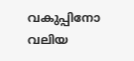വകുപ്പിനോ വലിയ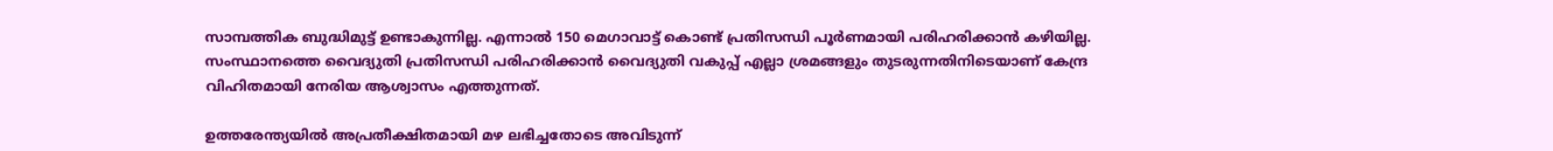സാമ്പത്തിക ബുദ്ധിമുട്ട് ഉണ്ടാകുന്നില്ല. എന്നാല്‍ 150 മെഗാവാട്ട് കൊണ്ട് പ്രതിസന്ധി പൂര്‍ണമായി പരിഹരിക്കാന്‍ കഴിയില്ല. സംസ്ഥാനത്തെ വൈദ്യുതി പ്രതിസന്ധി പരിഹരിക്കാന്‍ വൈദ്യുതി വകുപ്പ് എല്ലാ ശ്രമങ്ങളും തുടരുന്നതിനിടെയാണ് കേന്ദ്ര വിഹിതമായി നേരിയ ആശ്വാസം എത്തുന്നത്.

ഉത്തരേന്ത്യയില്‍ അപ്രതീക്ഷിതമായി മഴ ലഭിച്ചതോടെ അവിടുന്ന്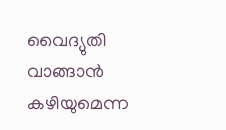വൈദ്യുതി വാങ്ങാന്‍ കഴിയുമെന്ന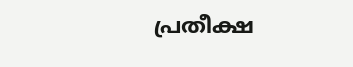പ്രതീക്ഷ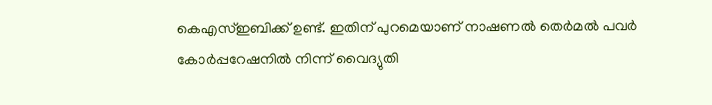കെഎസ്ഇബിക്ക് ഉണ്ട്. ഇതിന് പുറമെയാണ് നാഷണല്‍ തെര്‍മല്‍ പവര്‍ കോര്‍പ്പറേഷനില്‍ നിന്ന് വൈദ്യുതി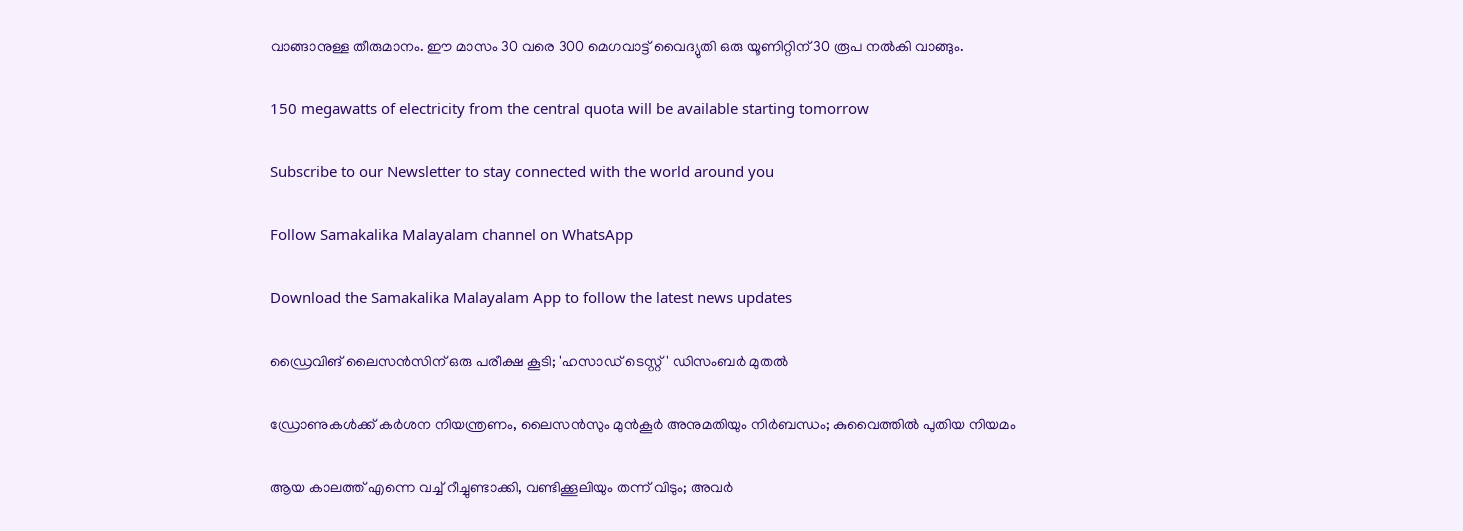വാങ്ങാനുള്ള തീരുമാനം. ഈ മാസം 30 വരെ 300 മെഗവാട്ട് വൈദ്യുതി ഒരു യൂണിറ്റിന് 30 രൂപ നല്‍കി വാങ്ങും.

150 megawatts of electricity from the central quota will be available starting tomorrow

Subscribe to our Newsletter to stay connected with the world around you

Follow Samakalika Malayalam channel on WhatsApp

Download the Samakalika Malayalam App to follow the latest news updates

ഡ്രൈവിങ് ലൈസന്‍സിന് ഒരു പരീക്ഷ കൂടി; 'ഹസാഡ് ടെസ്റ്റ്' ഡിസംബര്‍ മുതല്‍

ഡ്രോണുകള്‍ക്ക് കര്‍ശന നിയന്ത്രണം, ലൈസന്‍സും മുന്‍കൂര്‍ അനുമതിയും നിര്‍ബന്ധം; കുവൈത്തില്‍ പുതിയ നിയമം

ആയ കാലത്ത് എന്നെ വച്ച് റീച്ചുണ്ടാക്കി, വണ്ടിക്കൂലിയും തന്ന് വിടും; അവര്‍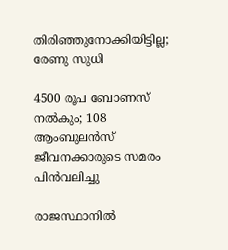തിരിഞ്ഞുനോക്കിയിട്ടില്ല; രേണു സുധി

4500 രൂപ ബോണസ് നല്‍കും; 108 ആംബുലന്‍സ് ജീവനക്കാരുടെ സമരം പിന്‍വലിച്ചു

രാജസ്ഥാനിൽ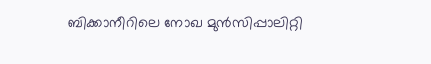ബിക്കാനീറിലെ നോഖ മുൻസിപ്പാലിറ്റി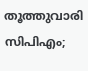തൂത്തുവാരി സിപിഎം;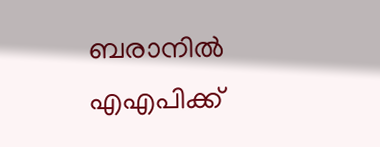ബരാനിൽ എഎപിക്ക്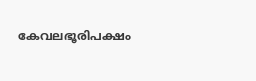കേവലഭൂരിപക്ഷം